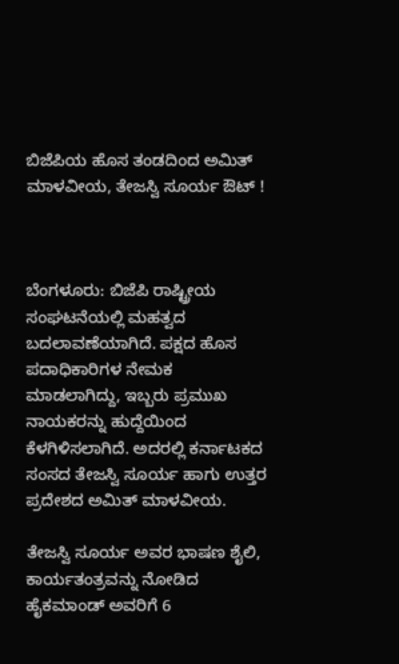ಬಿಜೆಪಿಯ ಹೊಸ ತಂಡದಿಂದ ಅಮಿತ್ ಮಾಳವೀಯ, ತೇಜಸ್ವಿ ಸೂರ್ಯ ಔಟ್ !



ಬೆಂಗಳೂರು: ಬಿಜೆಪಿ ರಾಷ್ಟ್ರೀಯ ಸಂಘಟನೆಯಲ್ಲಿ ಮಹತ್ವದ ಬದಲಾವಣೆಯಾಗಿದೆ. ಪಕ್ಷದ ಹೊಸ ಪದಾಧಿಕಾರಿಗಳ ನೇಮಕ ಮಾಡಲಾಗಿದ್ದು, ಇಬ್ಬರು ಪ್ರಮುಖ ನಾಯಕರನ್ನು ಹುದ್ದೆಯಿಂದ ಕೆಳಗಿಳಿಸಲಾಗಿದೆ. ಅದರಲ್ಲಿ ಕರ್ನಾಟಕದ ಸಂಸದ ತೇಜಸ್ವಿ ಸೂರ್ಯ ಹಾಗು ಉತ್ತರ ಪ್ರದೇಶದ ಅಮಿತ್ ಮಾಳವೀಯ.

ತೇಜಸ್ವಿ ಸೂರ್ಯ ಅವರ ಭಾಷಣ ಶೈಲಿ, ಕಾರ್ಯತಂತ್ರವನ್ನು ನೋಡಿದ ಹೈಕಮಾಂಡ್‌ ಅವರಿಗೆ 6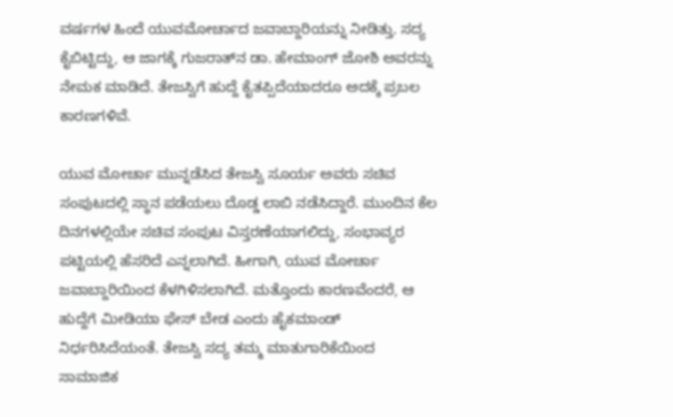ವರ್ಷಗಳ ಹಿಂದೆ ಯುವಮೋರ್ಚಾದ ಜವಾಬ್ದಾರಿಯನ್ನು ನೀಡಿತ್ತು. ಸದ್ಯ ಕೈಬಿಟ್ಟಿದ್ದು, ಆ ಜಾಗಕ್ಕೆ ಗುಜರಾತ್‌ನ ಡಾ. ಹೇಮಾಂಗ್ ಜೋಶಿ ಅವರನ್ನು ನೇಮಕ ಮಾಡಿದೆ. ತೇಜಸ್ವಿಗೆ ಹುದ್ದೆ ಕೈತಪ್ಪಿದೆಯಾದರೂ ಅದಕ್ಕೆ ಪ್ರಬಲ ಕಾರಣಗಳಿವೆ.

ಯುವ ಮೋರ್ಚಾ ಮುನ್ನಡೆಸಿದ ತೇಜಸ್ವಿ ಸೂರ್ಯ ಅವರು ಸಚಿವ ಸಂಪುಟದಲ್ಲಿ ಸ್ಥಾನ ಪಡೆಯಲು ದೊಡ್ಡ ಲಾಬಿ ನಡೆಸಿದ್ದಾರೆ. ಮುಂದಿನ ಕೆಲ ದಿನಗಳಲ್ಲಿಯೇ ಸಚಿವ ಸಂಪುಟ ವಿಸ್ತರಣೆಯಾಗಲಿದ್ದು, ಸಂಭಾವ್ಯರ ಪಟ್ಟಿಯಲ್ಲಿ ಹೆಸರಿದೆ ಎನ್ನಲಾಗಿದೆ. ಹೀಗಾಗಿ, ಯುವ ಮೋರ್ಚಾ ಜವಾಬ್ದಾರಿಯಿಂದ ಕೆಳಗಿಳಿಸಲಾಗಿದೆ. ಮತ್ತೊಂದು ಕಾರಣವೆಂದರೆ, ಆ ಹುದ್ದೆಗೆ ಮೀಡಿಯಾ ಫೇಸ್‌ ಬೇಡ ಎಂದು ಹೈಕಮಾಂಡ್‌ ನಿರ್ಧರಿಸಿದೆಯಂತೆ. ತೇಜಸ್ವಿ ಸದ್ಯ ತಮ್ಮ ಮಾತುಗಾರಿಕೆಯಿಂದ ಸಾಮಾಜಿಕ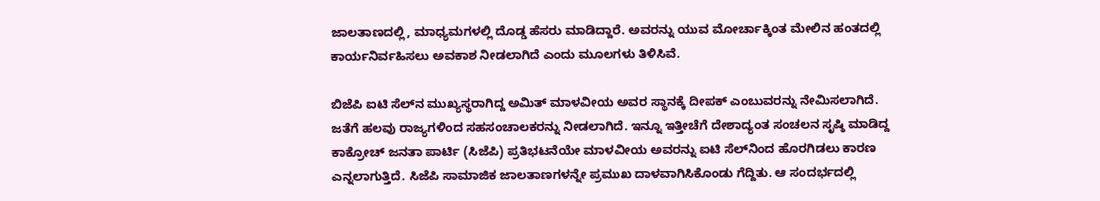ಜಾಲತಾಣದಲ್ಲಿ, ಮಾಧ್ಯಮಗಳಲ್ಲಿ ದೊಡ್ಡ ಹೆಸರು ಮಾಡಿದ್ದಾರೆ. ಅವರನ್ನು ಯುವ ಮೋರ್ಚಾಕ್ಕಿಂತ ಮೇಲಿನ ಹಂತದಲ್ಲಿ ಕಾರ್ಯನಿರ್ವಹಿಸಲು ಅವಕಾಶ ನೀಡಲಾಗಿದೆ ಎಂದು ಮೂಲಗಳು ತಿಳಿಸಿವೆ.

ಬಿಜೆಪಿ ಐಟಿ ಸೆಲ್‌ನ ಮುಖ್ಯಸ್ಥರಾಗಿದ್ದ ಅಮಿತ್ ಮಾಳವೀಯ ಅವರ ಸ್ಥಾನಕ್ಕೆ ದೀಪಕ್ ಎಂಬುವರನ್ನು ನೇಮಿಸಲಾಗಿದೆ. ಜತೆಗೆ ಹಲವು ರಾಜ್ಯಗಳಿಂದ ಸಹಸಂಚಾಲಕರನ್ನು ನೀಡಲಾಗಿದೆ. ಇನ್ನೂ ಇತ್ತೀಚೆಗೆ ದೇಶಾದ್ಯಂತ ಸಂಚಲನ ಸೃಷ್ಠಿ ಮಾಡಿದ್ದ ಕಾಕ್ರೋಚ್‌ ಜನತಾ ಪಾರ್ಟಿ (ಸಿಜೆಪಿ) ಪ್ರತಿಭಟನೆಯೇ ಮಾಳವೀಯ ಅವರನ್ನು ಐಟಿ ಸೆಲ್‌ನಿಂದ ಹೊರಗಿಡಲು ಕಾರಣ ಎನ್ನಲಾಗುತ್ತಿದೆ. ಸಿಜೆಪಿ ಸಾಮಾಜಿಕ ಜಾಲತಾಣಗಳನ್ನೇ ಪ್ರಮುಖ ದಾಳವಾಗಿಸಿಕೊಂಡು ಗೆದ್ದಿತು. ಆ ಸಂದರ್ಭದಲ್ಲಿ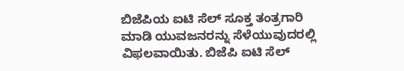ಬಿಜೆಪಿಯ ಐಟಿ ಸೆಲ್‌ ಸೂಕ್ತ ತಂತ್ರಗಾರಿ ಮಾಡಿ ಯುವಜನರನ್ನು ಸೆಳೆಯುವುದರಲ್ಲಿ ವಿಫಲವಾಯಿತು. ಬಿಜೆಪಿ ಐಟಿ ಸೆಲ್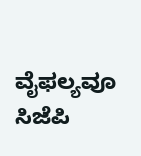ವೈಫಲ್ಯವೂ ಸಿಜೆಪಿ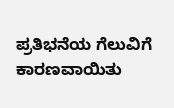ಪ್ರತಿಭನೆಯ ಗೆಲುವಿಗೆ ಕಾರಣವಾಯಿತು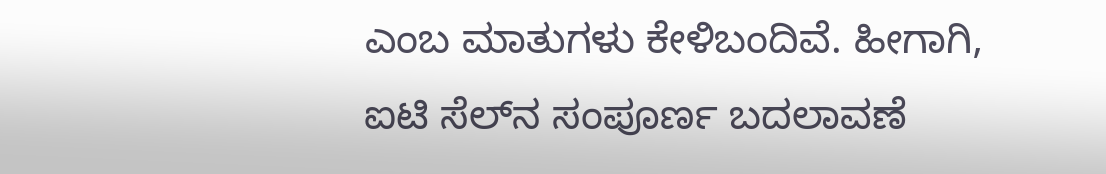ಎಂಬ ಮಾತುಗಳು ಕೇಳಿಬಂದಿವೆ. ಹೀಗಾಗಿ, ಐಟಿ ಸೆಲ್‌ನ ಸಂಪೂರ್ಣ ಬದಲಾವಣೆ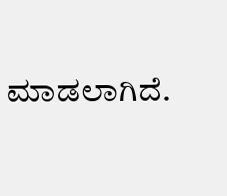ಮಾಡಲಾಗಿದೆ.